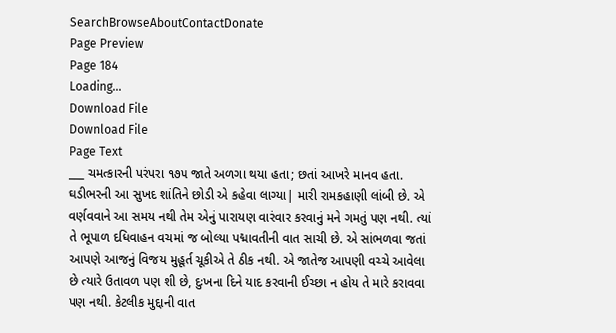SearchBrowseAboutContactDonate
Page Preview
Page 184
Loading...
Download File
Download File
Page Text
___ ચમત્કારની પરંપરા ૧૭૫ જાતે અળગા થયા હતા; છતાં આખરે માનવ હતા. ઘડીભરની આ સુખદ શાંતિને છોડી એ કહેવા લાગ્યા| મારી રામકહાણી લાંબી છે. એ વર્ણવવાને આ સમય નથી તેમ એનું પારાયણ વારંવાર કરવાનું મને ગમતું પણ નથી. ત્યાં તે ભૂપાળ દધિવાહન વચમાં જ બોલ્યા પદ્માવતીની વાત સાચી છે. એ સાંભળવા જતાં આપણે આજનું વિજય મુહૂર્ત ચૂકીએ તે ઠીક નથી. એ જાતેજ આપણી વચ્ચે આવેલા છે ત્યારે ઉતાવળ પણ શી છે, દુઃખના દિને યાદ કરવાની ઈચ્છા ન હોય તે મારે કરાવવા પણ નથી. કેટલીક મુદ્દાની વાત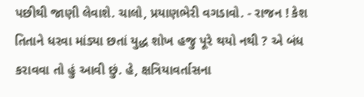પછીથી જાણી લેવાશે. ચાલો, પ્રયાણભેરી વગડાવો. - રાજન ! કેશ તિતાને ધરવા માંડ્યા છતાં યુદ્ધ શોખ હજુ પૂરે થયો નથી ? એ બંધ કરાવવા તો હું આવી છું. હે, ક્ષત્રિયાવર્તાસના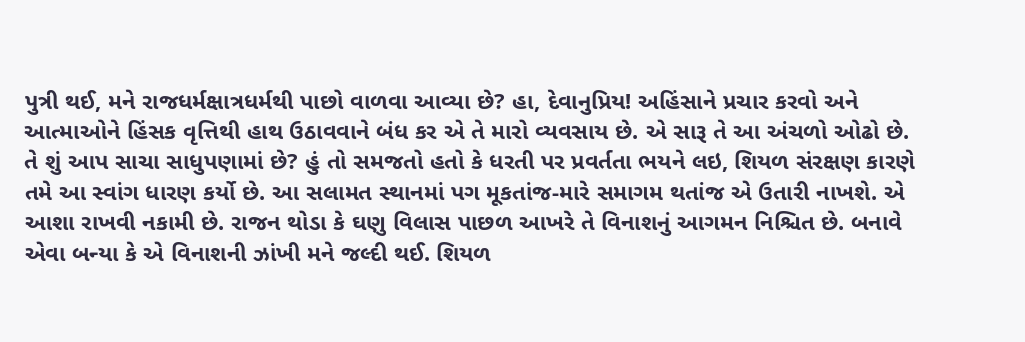પુત્રી થઈ, મને રાજધર્મક્ષાત્રધર્મથી પાછો વાળવા આવ્યા છે? હા, દેવાનુપ્રિય! અહિંસાને પ્રચાર કરવો અને આત્માઓને હિંસક વૃત્તિથી હાથ ઉઠાવવાને બંધ કર એ તે મારો વ્યવસાય છે. એ સારૂ તે આ અંચળો ઓઢો છે. તે શું આપ સાચા સાધુપણામાં છે? હું તો સમજતો હતો કે ધરતી પર પ્રવર્તતા ભયને લઇ, શિયળ સંરક્ષણ કારણે તમે આ સ્વાંગ ધારણ કર્યો છે. આ સલામત સ્થાનમાં પગ મૂકતાંજ-મારે સમાગમ થતાંજ એ ઉતારી નાખશે. એ આશા રાખવી નકામી છે. રાજન થોડા કે ઘણુ વિલાસ પાછળ આખરે તે વિનાશનું આગમન નિશ્ચિત છે. બનાવે એવા બન્યા કે એ વિનાશની ઝાંખી મને જલ્દી થઈ. શિયળ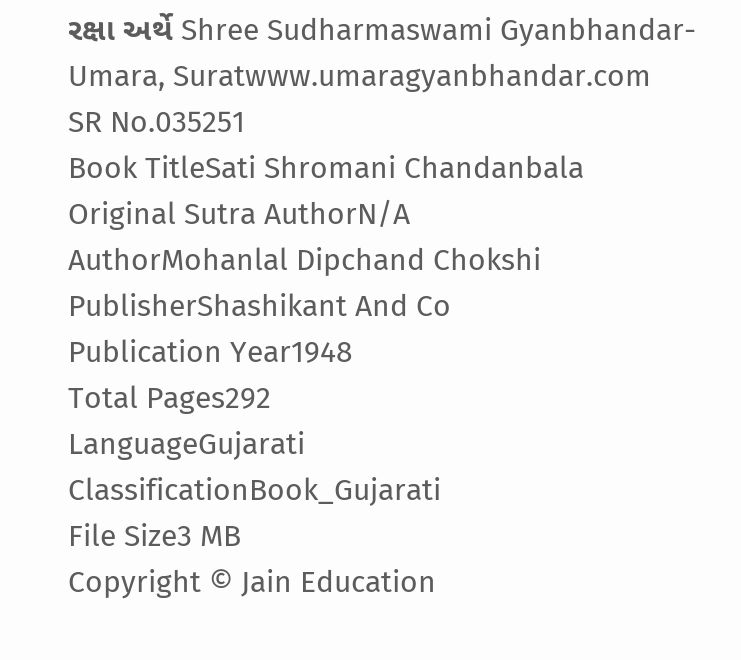રક્ષા અર્થે Shree Sudharmaswami Gyanbhandar-Umara, Suratwww.umaragyanbhandar.com
SR No.035251
Book TitleSati Shromani Chandanbala
Original Sutra AuthorN/A
AuthorMohanlal Dipchand Chokshi
PublisherShashikant And Co
Publication Year1948
Total Pages292
LanguageGujarati
ClassificationBook_Gujarati
File Size3 MB
Copyright © Jain Education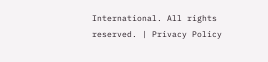International. All rights reserved. | Privacy Policy